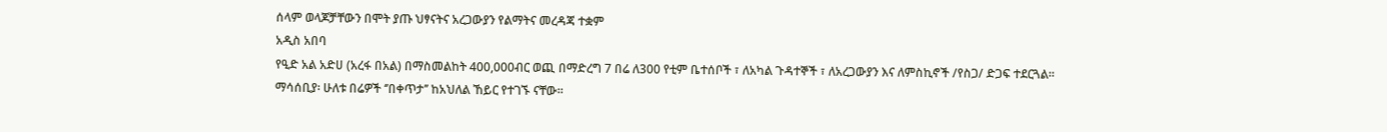ሰላም ወላጆቻቸውን በሞት ያጡ ህፃናትና አረጋውያን የልማትና መረዳጃ ተቋም
አዲስ አበባ
የዒድ አል አድሀ (አረፋ በአል) በማስመልከት 400,000ብር ወጪ በማድረግ 7 በሬ ለ300 የቲም ቤተሰቦች ፣ ለአካል ጉዳተኞች ፣ ለአረጋውያን እና ለምስኪኖች /የስጋ/ ድጋፍ ተደርጓል።
ማሳሰቢያ፡ ሁለቱ በሬዎች ‘’በቀጥታ’’ ከአህለል ኸይር የተገኙ ናቸው።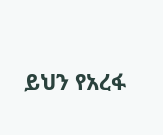ይህን የአረፋ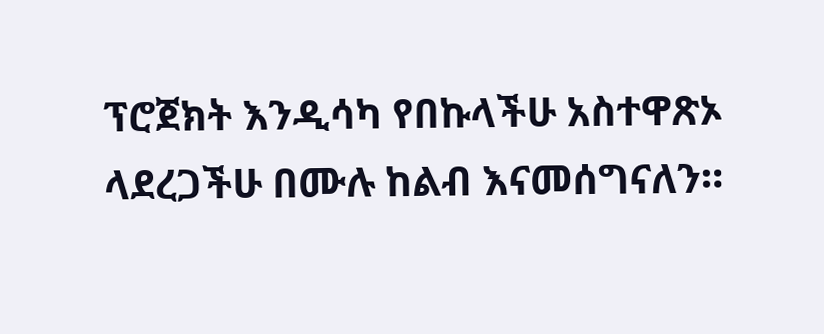ፕሮጀክት እንዲሳካ የበኩላችሁ አስተዋጽኦ ላደረጋችሁ በሙሉ ከልብ እናመሰግናለን።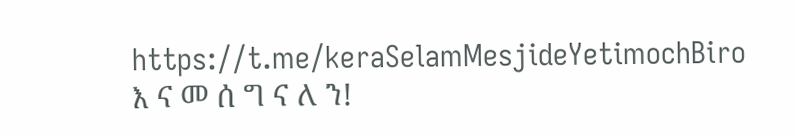https://t.me/keraSelamMesjideYetimochBiro
እ ና መ ሰ ግ ና ለ ን!